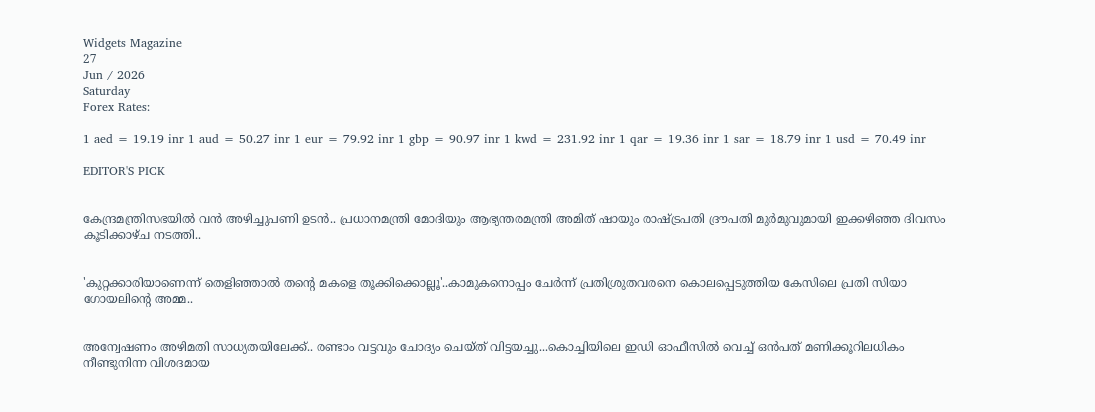Widgets Magazine
27
Jun / 2026
Saturday
Forex Rates:

1 aed = 19.19 inr 1 aud = 50.27 inr 1 eur = 79.92 inr 1 gbp = 90.97 inr 1 kwd = 231.92 inr 1 qar = 19.36 inr 1 sar = 18.79 inr 1 usd = 70.49 inr

EDITOR'S PICK


കേന്ദ്രമന്ത്രിസഭയിൽ വൻ അഴിച്ചുപണി ഉടൻ.. പ്രധാനമന്ത്രി മോദിയും ആഭ്യന്തരമന്ത്രി അമിത് ഷായും രാഷ്ട്രപതി ദ്രൗപതി മുർമുവുമായി ഇക്കഴിഞ്ഞ ദിവസം കൂടിക്കാഴ്ച നടത്തി..


'കുറ്റക്കാരിയാണെന്ന് തെളിഞ്ഞാൽ തന്റെ മകളെ തൂക്കിക്കൊല്ലൂ'..കാമുകനൊപ്പം ചേർന്ന് പ്രതിശ്രുതവരനെ കൊലപ്പെടുത്തിയ കേസിലെ പ്രതി സിയാ ഗോയലിന്റെ അമ്മ..


അന്വേഷണം അഴിമതി സാധ്യതയിലേക്ക്.. രണ്ടാം വട്ടവും ചോദ്യം ചെയ്ത് വിട്ടയച്ചു...കൊച്ചിയിലെ ഇഡി ഓഫീസില്‍ വെച്ച് ഒന്‍പത് മണിക്കൂറിലധികം നീണ്ടുനിന്ന വിശദമായ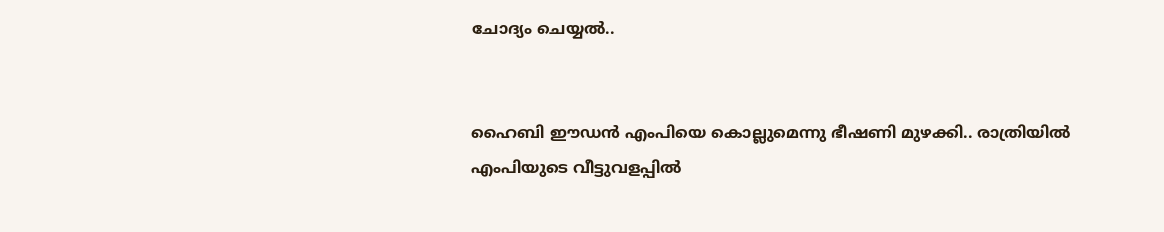ചോദ്യം ചെയ്യൽ..


ഹൈബി ഈഡന്‍ എംപിയെ കൊല്ലുമെന്നു ഭീഷണി മുഴക്കി.. രാത്രിയില്‍ എംപിയുടെ വീട്ടുവളപ്പില്‍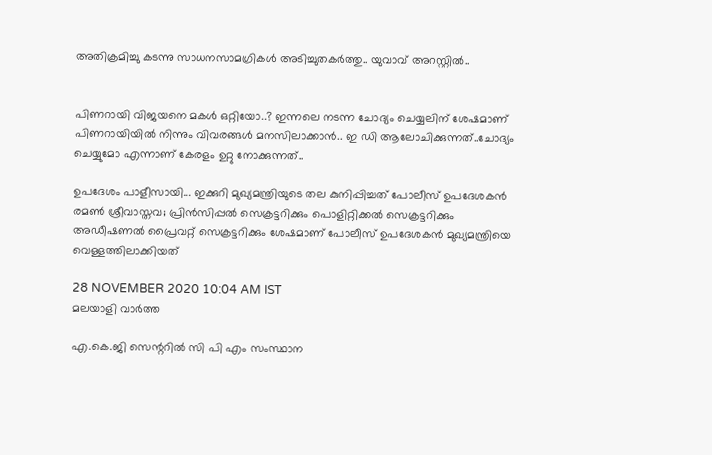അതിക്രമിച്ചു കടന്നു സാധനസാമഗ്രികള്‍ അടിച്ചുതകര്‍ത്തു.. യുവാവ് അറസ്റ്റില്‍..


പിണറായി വിജയനെ മകൾ ഒറ്റിയോ..? ഇന്നലെ നടന്ന ചോദ്യം ചെയ്യലിന് ശേഷമാണ് പിണറായിയിൽ നിന്നും വിവരങ്ങൾ മനസിലാക്കാൻ.. ഇ ഡി ആലോചിക്കുന്നത്..ചോദ്യം ചെയ്യുമോ എന്നാണ് കേരളം ഉറ്റു നോക്കുന്നത്..

ഉപദേശം പാളീസായി... ഇക്കുറി മുഖ്യമന്ത്രിയുടെ തല കുനിപ്പിച്ചത് പോലീസ് ഉപദേശകന്‍ രമണ്‍ ശ്രീവാസ്തവ; പ്രിന്‍സിപ്പല്‍ സെക്രട്ടറിക്കും പൊളിറ്റിക്കല്‍ സെക്രട്ടറിക്കും അഡീഷണല്‍ പ്രൈവറ്റ് സെക്രട്ടറിക്കും ശേഷമാണ് പോലീസ് ഉപദേശകന്‍ മുഖ്യമന്ത്രിയെ വെള്ളത്തിലാക്കിയത്

28 NOVEMBER 2020 10:04 AM IST
മലയാളി വാര്‍ത്ത

എ.കെ.ജി സെന്ററില്‍ സി പി എം സംസ്ഥാന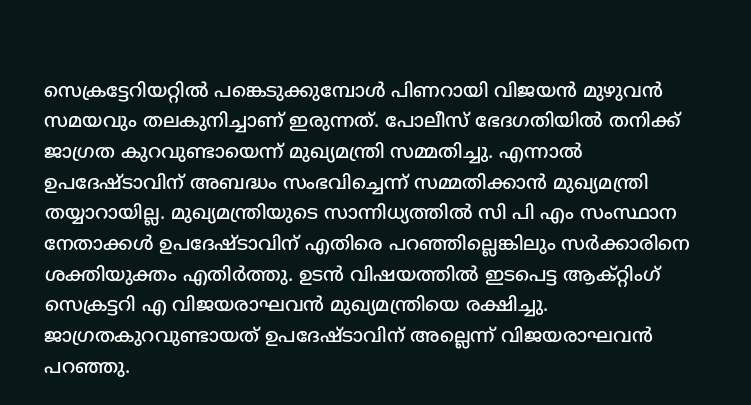സെക്രട്ടേറിയറ്റില്‍ പങ്കെടുക്കുമ്പോള്‍ പിണറായി വിജയന്‍ മുഴുവന്‍ സമയവും തലകുനിച്ചാണ് ഇരുന്നത്. പോലീസ് ഭേദഗതിയില്‍ തനിക്ക് ജാഗ്രത കുറവുണ്ടായെന്ന് മുഖ്യമന്ത്രി സമ്മതിച്ചു. എന്നാല്‍ ഉപദേഷ്ടാവിന് അബദ്ധം സംഭവിച്ചെന്ന് സമ്മതിക്കാന്‍ മുഖ്യമന്ത്രി തയ്യാറായില്ല. മുഖ്യമന്ത്രിയുടെ സാന്നിധ്യത്തില്‍ സി പി എം സംസ്ഥാന നേതാക്കള്‍ ഉപദേഷ്ടാവിന് എതിരെ പറഞ്ഞില്ലെങ്കിലും സര്‍ക്കാരിനെ ശക്തിയുക്തം എതിര്‍ത്തു. ഉടന്‍ വിഷയത്തില്‍ ഇടപെട്ട ആക്റ്റിംഗ് സെക്രട്ടറി എ വിജയരാഘവന്‍ മുഖ്യമന്ത്രിയെ രക്ഷിച്ചു. ജാഗ്രതകുറവുണ്ടായത് ഉപദേഷ്ടാവിന് അല്ലെന്ന് വിജയരാഘവന്‍ പറഞ്ഞു.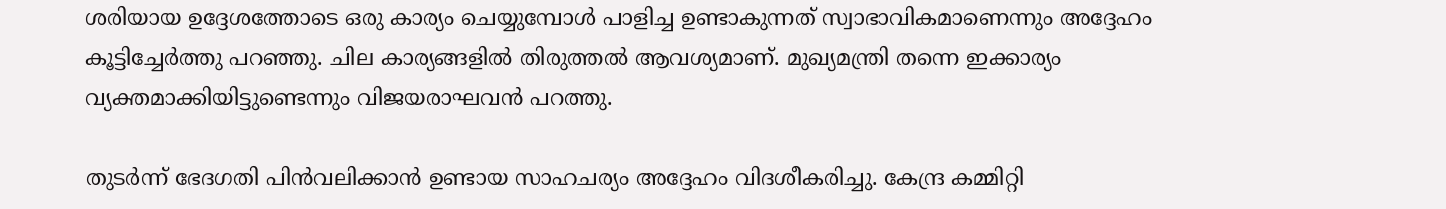ശരിയായ ഉദ്ദേശത്തോടെ ഒരു കാര്യം ചെയ്യുമ്പോള്‍ പാളിച്ച ഉണ്ടാകുന്നത് സ്വാഭാവികമാണെന്നും അദ്ദേഹം കൂട്ടിച്ചേര്‍ത്തു പറഞ്ഞു. ചില കാര്യങ്ങളില്‍ തിരുത്തല്‍ ആവശ്യമാണ്. മുഖ്യമന്ത്രി തന്നെ ഇക്കാര്യം വ്യക്തമാക്കിയിട്ടുണ്ടെന്നും വിജയരാഘവന്‍ പറത്തു.

തുടര്‍ന്ന് ഭേദഗതി പിന്‍വലിക്കാന്‍ ഉണ്ടായ സാഹചര്യം അദ്ദേഹം വിദശീകരിച്ചു. കേന്ദ്ര കമ്മിറ്റി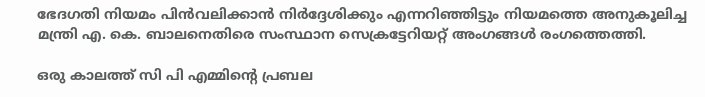ഭേദഗതി നിയമം പിന്‍വലിക്കാന്‍ നിര്‍ദ്ദേശിക്കും എന്നറിഞ്ഞിട്ടും നിയമത്തെ അനുകൂലിച്ച മന്ത്രി എ. കെ. ബാലനെതിരെ സംസ്ഥാന സെക്രട്ടേറിയറ്റ് അംഗങ്ങള്‍ രംഗത്തെത്തി.

ഒരു കാലത്ത് സി പി എമ്മിന്റെ പ്രബല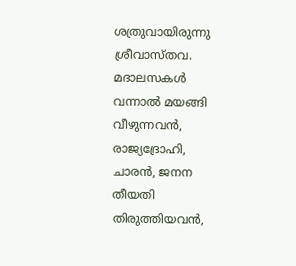ശത്രുവായിരുന്നു ശ്രീവാസ്തവ. മദാലസകള്‍ വന്നാല്‍ മയങ്ങി വീഴുന്നവന്‍, രാജ്യദ്രോഹി, ചാരന്‍, ജനന തീയതി തിരുത്തിയവന്‍,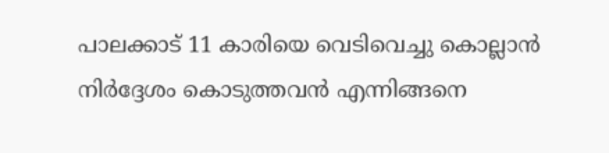പാലക്കാട് 11 കാരിയെ വെടിവെച്ചു കൊല്ലാന്‍ നിര്‍ദ്ദേശം കൊടുത്തവന്‍ എന്നിങ്ങനെ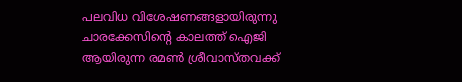പലവിധ വിശേഷണങ്ങളായിരുന്നു ചാരക്കേസിന്റെ കാലത്ത് ഐജി ആയിരുന്ന രമണ്‍ ശ്രീവാസ്തവക്ക്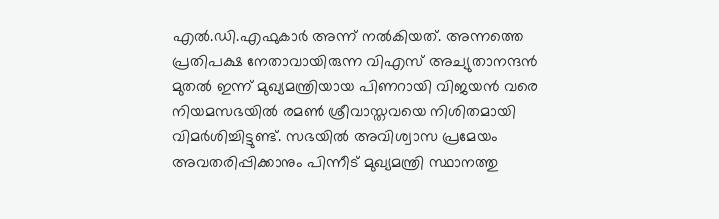എല്‍.ഡി.എഫുകാര്‍ അന്ന് നല്‍കിയത്. അന്നത്തെ പ്രതിപക്ഷ നേതാവായിരുന്ന വിഎസ് അച്യുതാനന്ദന്‍ മുതല്‍ ഇന്ന് മുഖ്യമന്ത്രിയായ പിണറായി വിജയന്‍ വരെ നിയമസഭയില്‍ രമണ്‍ ശ്രീവാസ്തവയെ നിശിതമായി വിമര്‍ശിച്ചിട്ടുണ്ട്. സഭയില്‍ അവിശ്വാസ പ്രമേയം അവതരിപ്പിക്കാനും പിന്നീട് മുഖ്യമന്ത്രി സ്ഥാനത്തു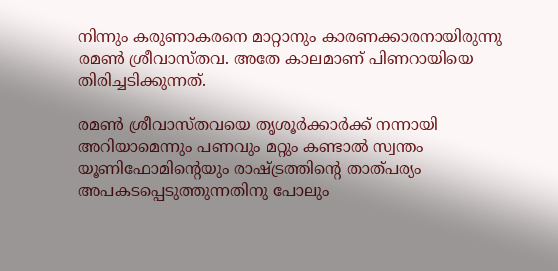നിന്നും കരുണാകരനെ മാറ്റാനും കാരണക്കാരനായിരുന്നു രമണ്‍ ശ്രീവാസ്തവ. അതേ കാലമാണ് പിണറായിയെ തിരിച്ചടിക്കുന്നത്.

രമണ്‍ ശ്രീവാസ്തവയെ തൃശൂര്‍ക്കാര്‍ക്ക് നന്നായി അറിയാമെന്നും പണവും മറ്റും കണ്ടാല്‍ സ്വന്തം യൂണിഫോമിന്റെയും രാഷ്ട്രത്തിന്റെ താത്പര്യം അപകടപ്പെടുത്തുന്നതിനു പോലും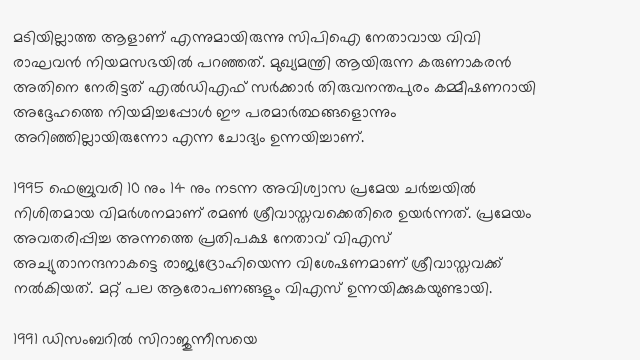മടിയില്ലാത്ത ആളാണ് എന്നുമായിരുന്നു സിപിഐ നേതാവായ വിവി രാഘവന്‍ നിയമസഭയില്‍ പറഞ്ഞത്. മുഖ്യമന്ത്രി ആയിരുന്ന കരുണാകരന്‍ അതിനെ നേരിട്ടത് എല്‍ഡിഎഫ് സര്‍ക്കാര്‍ തിരുവനന്തപുരം കമ്മീഷണറായി അദ്ദേഹത്തെ നിയമിച്ചപ്പോള്‍ ഈ പരമാര്‍ത്ഥങ്ങളൊന്നും അറിഞ്ഞില്ലായിരുന്നോ എന്ന ചോദ്യം ഉന്നയിച്ചാണ്.

1995 ഫെബ്രുവരി 10 നും 14 നും നടന്ന അവിശ്വാസ പ്രമേയ ചര്‍ച്ചയില്‍ നിശിതമായ വിമര്‍ശനമാണ് രമണ്‍ ശ്രീവാസ്തവക്കെതിരെ ഉയര്‍ന്നത്. പ്രമേയം അവതരിപ്പിച്ച അന്നത്തെ പ്രതിപക്ഷ നേതാവ് വിഎസ് അച്യുതാനന്ദനാകട്ടെ രാജ്യദ്രോഹിയെന്ന വിശേഷണമാണ് ശ്രീവാസ്തവക്ക് നല്‍കിയത്. മറ്റ് പല ആരോപണങ്ങളും വിഎസ് ഉന്നയിക്കുകയുണ്ടായി.

1991 ഡിസംബറില്‍ സിറാജുന്നീസയെ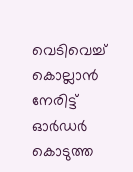വെടിവെച്ച് കൊല്ലാന്‍ നേരിട്ട് ഓര്‍ഡര്‍ കൊടുത്ത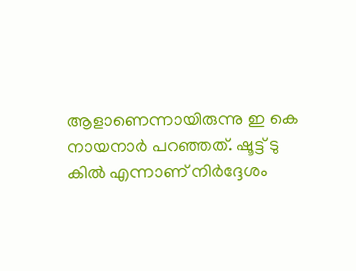ആളാണെന്നായിരുന്നു ഇ കെ നായനാര്‍ പറഞ്ഞത്. ഷൂട്ട് ടു കില്‍ എന്നാണ് നിര്‍ദ്ദേശം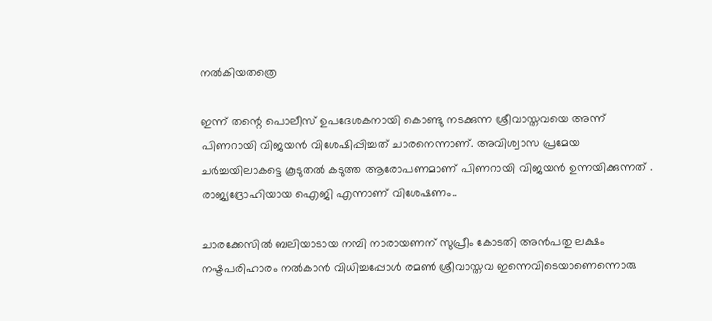നല്‍കിയതത്രെ

ഇന്ന് തന്റെ പൊലീസ് ഉപദേശകനായി കൊണ്ടു നടക്കുന്ന ശ്രീവാസ്തവയെ അന്ന് പിണറായി വിജയന്‍ വിശേഷിപ്പിച്ചത് ചാരനെന്നാണ്. അവിശ്വാസ പ്രമേയ ചര്‍ച്ചയിലാകട്ടെ കൂടുതല്‍ കടുത്ത ആരോപണമാണ് പിണറായി വിജയന്‍ ഉന്നയിക്കുന്നത് . രാജ്യദ്രോഹിയായ ഐജി എന്നാണ് വിശേഷണം..

ചാരക്കേസില്‍ ബലിയാടായ നമ്പി നാരായണന് സുപ്രീം കോടതി അന്‍പതു ലക്ഷം നഷ്ടപരിഹാരം നല്‍കാന്‍ വിധിച്ചപ്പോള്‍ രമണ്‍ ശ്രീവാസ്തവ ഇന്നെവിടെയാണെന്നൊരു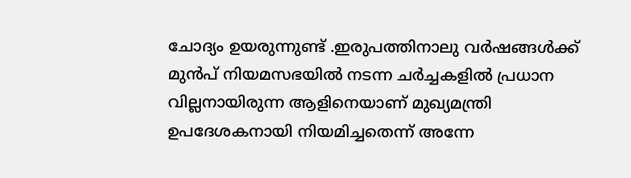ചോദ്യം ഉയരുന്നുണ്ട് .ഇരുപത്തിനാലു വര്‍ഷങ്ങള്‍ക്ക് മുന്‍പ് നിയമസഭയില്‍ നടന്ന ചര്‍ച്ചകളില്‍ പ്രധാന വില്ലനായിരുന്ന ആളിനെയാണ് മുഖ്യമന്ത്രി ഉപദേശകനായി നിയമിച്ചതെന്ന് അന്നേ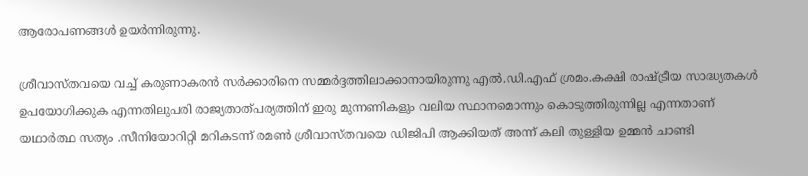ആരോപണങ്ങള്‍ ഉയര്‍ന്നിരുന്നു.

ശ്രീവാസ്തവയെ വച്ച് കരുണാകരന്‍ സര്‍ക്കാരിനെ സമ്മര്‍ദ്ദത്തിലാക്കാനായിരുന്നു എല്‍.ഡി.എഫ് ശ്രമം.കക്ഷി രാഷ്ട്രീയ സാദ്ധ്യതകള്‍ ഉപയോഗിക്കുക എന്നതിലുപരി രാജ്യതാത്പര്യത്തിന് ഇരു മുന്നണികളും വലിയ സ്ഥാനമൊന്നും കൊടുത്തിരുന്നില്ല എന്നതാണ് യഥാര്‍ത്ഥ സത്യം .സീനിയോറിറ്റി മറികടന്ന് രമണ്‍ ശ്രീവാസ്തവയെ ഡിജിപി ആക്കിയത് അന്ന് കലി തുള്ളിയ ഉമ്മന്‍ ചാണ്ടി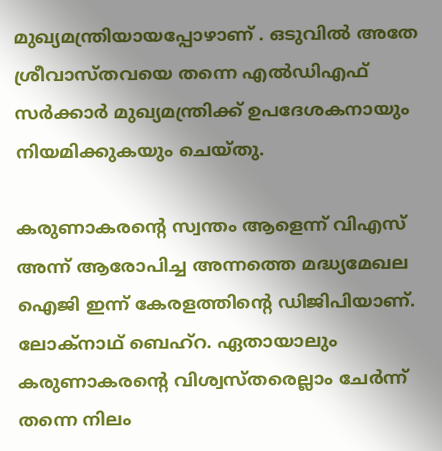മുഖ്യമന്ത്രിയായപ്പോഴാണ് . ഒടുവില്‍ അതേ ശ്രീവാസ്തവയെ തന്നെ എല്‍ഡിഎഫ് സര്‍ക്കാര്‍ മുഖ്യമന്ത്രിക്ക് ഉപദേശകനായും നിയമിക്കുകയും ചെയ്തു.

കരുണാകരന്റെ സ്വന്തം ആളെന്ന് വിഎസ് അന്ന് ആരോപിച്ച അന്നത്തെ മദ്ധ്യമേഖല ഐജി ഇന്ന് കേരളത്തിന്റെ ഡിജിപിയാണ്. ലോക്‌നാഥ് ബെഹ്‌റ. ഏതായാലും കരുണാകരന്റെ വിശ്വസ്തരെല്ലാം ചേര്‍ന്ന് തന്നെ നിലം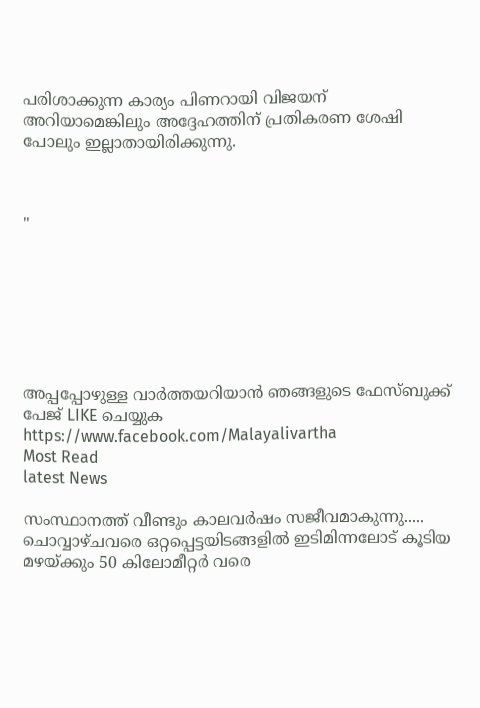പരിശാക്കുന്ന കാര്യം പിണറായി വിജയന് അറിയാമെങ്കിലും അദ്ദേഹത്തിന് പ്രതികരണ ശേഷി പോലും ഇല്ലാതായിരിക്കുന്നു.



"







അപ്പപ്പോഴുള്ള വാര്‍ത്തയറിയാന്‍ ഞങ്ങളുടെ ഫേസ്‌ബുക്ക്‌ പേജ് LIKE ചെയ്യുക
https://www.facebook.com/Malayalivartha
Most Read
latest News

സംസ്ഥാനത്ത് വീണ്ടും കാലവർഷം സജീവമാകുന്നു..... ചൊവ്വാഴ്ചവരെ ഒറ്റപ്പെട്ടയിടങ്ങളിൽ ഇടിമിന്നലോട് കൂടിയ മഴയ്ക്കും 50 കിലോമീറ്റർ വരെ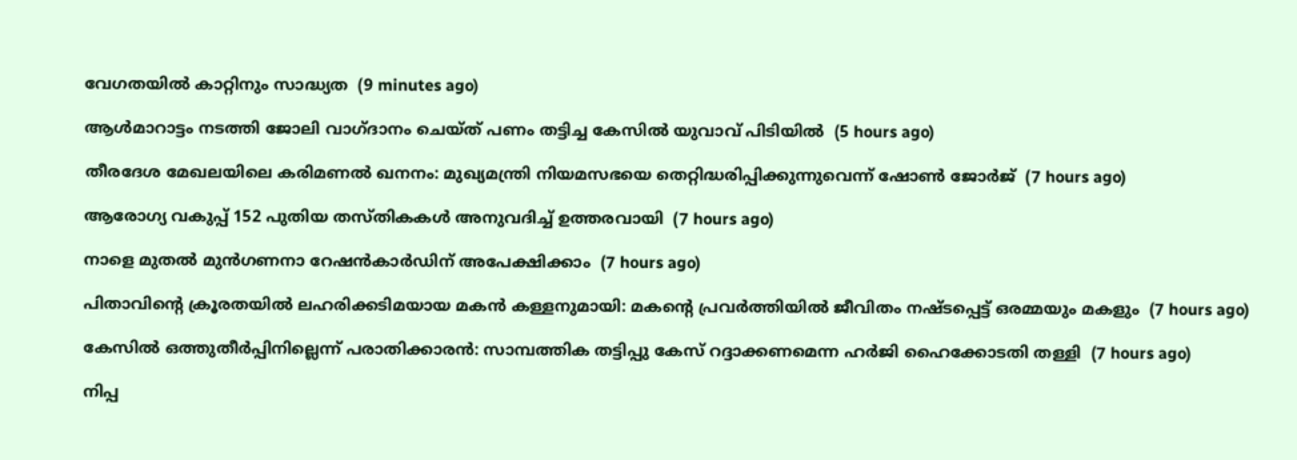വേഗതയിൽ കാറ്റിനും സാദ്ധ്യത  (9 minutes ago)

ആള്‍മാറാട്ടം നടത്തി ജോലി വാഗ്ദാനം ചെയ്ത് പണം തട്ടിച്ച കേസില്‍ യുവാവ് പിടിയില്‍  (5 hours ago)

തീരദേശ മേഖലയിലെ കരിമണല്‍ ഖനനം: മുഖ്യമന്ത്രി നിയമസഭയെ തെറ്റിദ്ധരിപ്പിക്കുന്നുവെന്ന് ഷോണ്‍ ജോര്‍ജ്  (7 hours ago)

ആരോഗ്യ വകുപ്പ് 152 പുതിയ തസ്തികകള്‍ അനുവദിച്ച് ഉത്തരവായി  (7 hours ago)

നാളെ മുതല്‍ മുന്‍ഗണനാ റേഷന്‍കാര്‍ഡിന് അപേക്ഷിക്കാം  (7 hours ago)

പിതാവിന്റെ ക്രൂരതയില്‍ ലഹരിക്കടിമയായ മകന്‍ കള്ളനുമായി: മകന്റെ പ്രവര്‍ത്തിയില്‍ ജീവിതം നഷ്ടപ്പെട്ട് ഒരമ്മയും മകളും  (7 hours ago)

കേസില്‍ ഒത്തുതീര്‍പ്പിനില്ലെന്ന് പരാതിക്കാരന്‍: സാമ്പത്തിക തട്ടിപ്പു കേസ് റദ്ദാക്കണമെന്ന ഹര്‍ജി ഹൈക്കോടതി തള്ളി  (7 hours ago)

നിപ്പ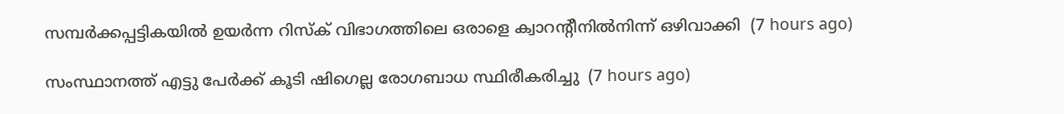സമ്പര്‍ക്കപ്പട്ടികയില്‍ ഉയര്‍ന്ന റിസ്‌ക് വിഭാഗത്തിലെ ഒരാളെ ക്വാറന്റീനില്‍നിന്ന് ഒഴിവാക്കി  (7 hours ago)

സംസ്ഥാനത്ത് എട്ടു പേര്‍ക്ക് കൂടി ഷിഗെല്ല രോഗബാധ സ്ഥിരീകരിച്ചു  (7 hours ago)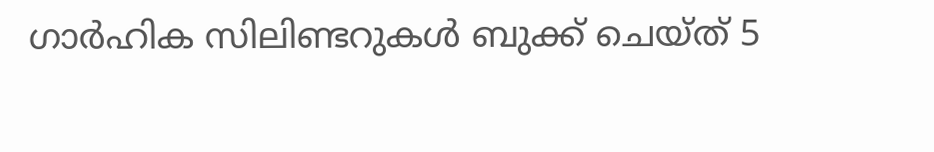ഗാര്‍ഹിക സിലിണ്ടറുകള്‍ ബുക്ക് ചെയ്ത് 5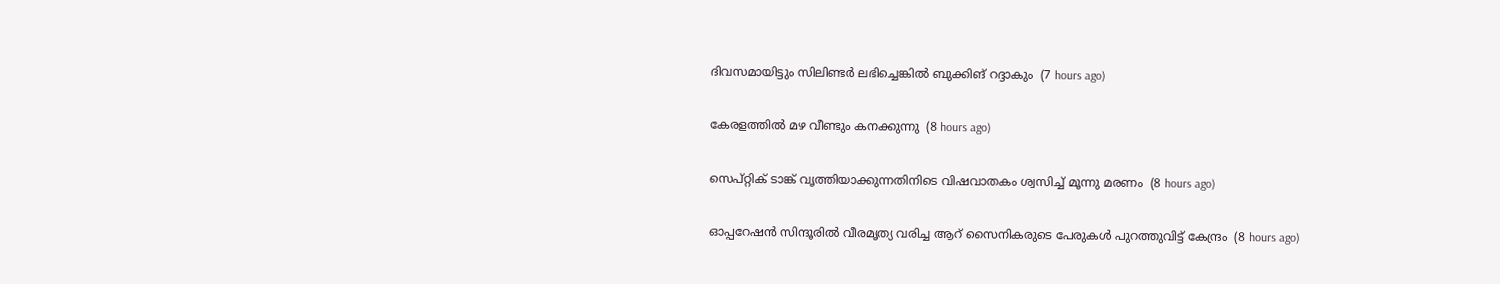ദിവസമായിട്ടും സിലിണ്ടര്‍ ലഭിച്ചെങ്കില്‍ ബുക്കിങ് റദ്ദാകും  (7 hours ago)

കേരളത്തില്‍ മഴ വീണ്ടും കനക്കുന്നു  (8 hours ago)

സെപ്റ്റിക് ടാങ്ക് വൃത്തിയാക്കുന്നതിനിടെ വിഷവാതകം ശ്വസിച്ച് മൂന്നു മരണം  (8 hours ago)

ഓപ്പറേഷന്‍ സിന്ദൂരില്‍ വീരമൃത്യ വരിച്ച ആറ് സൈനികരുടെ പേരുകള്‍ പുറത്തുവിട്ട് കേന്ദ്രം  (8 hours ago)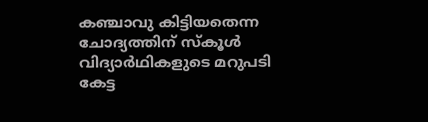കഞ്ചാവു കിട്ടിയതെന്ന ചോദ്യത്തിന് സ്‌കൂള്‍ വിദ്യാര്‍ഥികളുടെ മറുപടി കേട്ട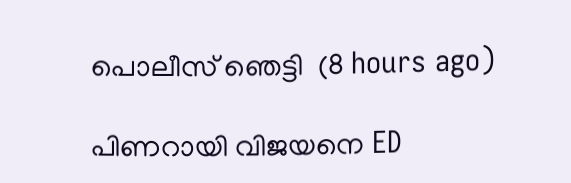പൊലീസ് ഞെട്ടി  (8 hours ago)

പിണറായി വിജയനെ ED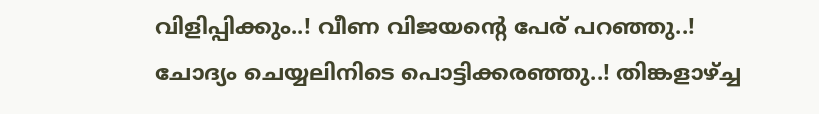വിളിപ്പിക്കും..! വീണ വിജയന്റെ പേര് പറഞ്ഞു..! ചോദ്യം ചെയ്യലിനിടെ പൊട്ടിക്കരഞ്ഞു..! തിങ്കളാഴ്ച്ച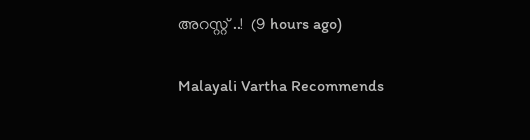അറസ്റ്റ് ..!  (9 hours ago)

Malayali Vartha Recommends